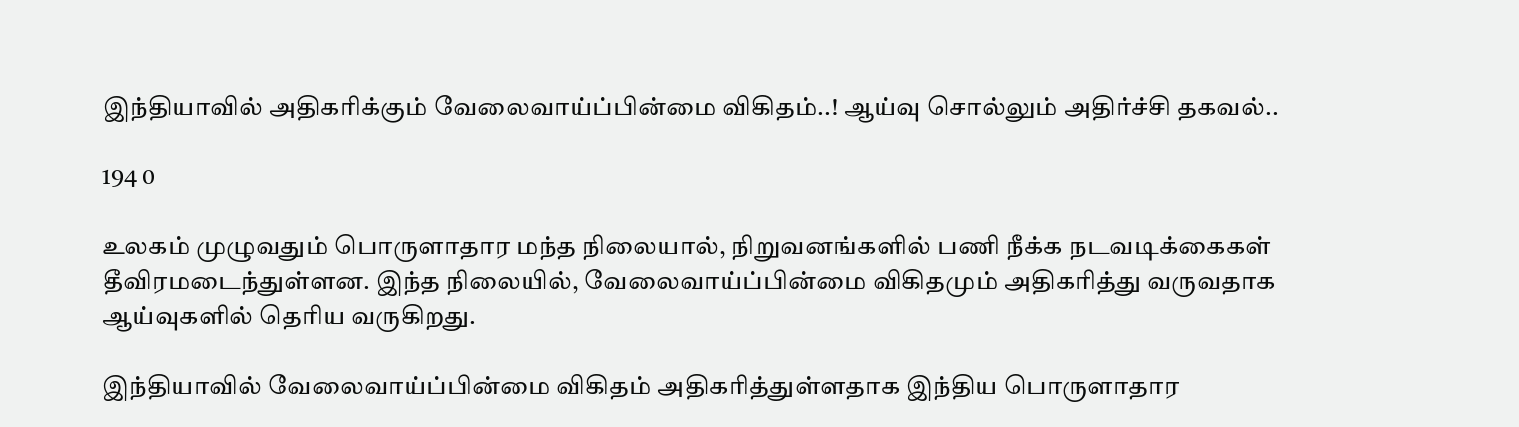இந்தியாவில் அதிகரிக்கும் வேலைவாய்ப்பின்மை விகிதம்..! ஆய்வு சொல்லும் அதிர்ச்சி தகவல்..

194 0

உலகம் முழுவதும் பொருளாதார மந்த நிலையால், நிறுவனங்களில் பணி நீக்க நடவடிக்கைகள் தீவிரமடைந்துள்ளன. இந்த நிலையில், வேலைவாய்ப்பின்மை விகிதமும் அதிகரித்து வருவதாக ஆய்வுகளில் தெரிய வருகிறது.

இந்தியாவில் வேலைவாய்ப்பின்மை விகிதம் அதிகரித்துள்ளதாக இந்திய பொருளாதார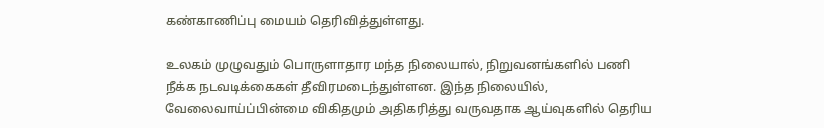கண்காணிப்பு மையம் தெரிவித்துள்ளது.

உலகம் முழுவதும் பொருளாதார மந்த நிலையால், நிறுவனங்களில் பணி நீக்க நடவடிக்கைகள் தீவிரமடைந்துள்ளன. இந்த நிலையில், வேலைவாய்ப்பின்மை விகிதமும் அதிகரித்து வருவதாக ஆய்வுகளில் தெரிய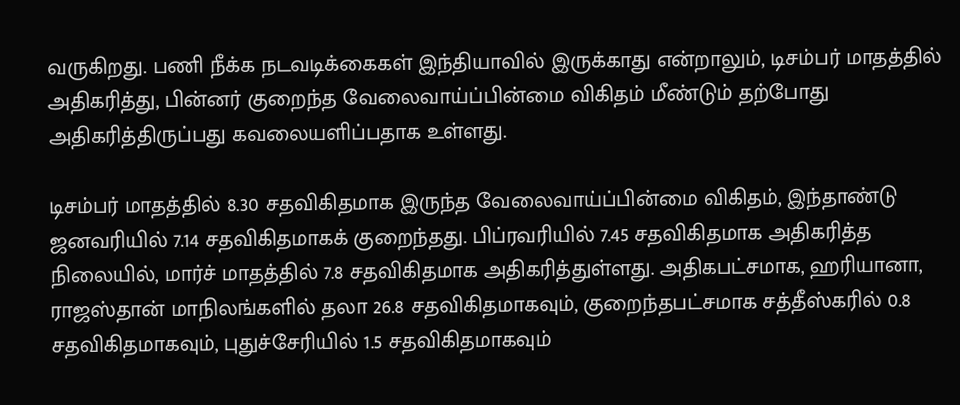வருகிறது. பணி நீக்க நடவடிக்கைகள் இந்தியாவில் இருக்காது என்றாலும், டிசம்பர் மாதத்தில் அதிகரித்து, பின்னர் குறைந்த வேலைவாய்ப்பின்மை விகிதம் மீண்டும் தற்போது அதிகரித்திருப்பது கவலையளிப்பதாக உள்ளது.

டிசம்பர் மாதத்தில் 8.30 சதவிகிதமாக இருந்த வேலைவாய்ப்பின்மை விகிதம், இந்தாண்டு ஜனவரியில் 7.14 சதவிகிதமாகக் குறைந்தது. பிப்ரவரியில் 7.45 சதவிகிதமாக அதிகரித்த நிலையில், மார்ச் மாதத்தில் 7.8 சதவிகிதமாக அதிகரித்துள்ளது. அதிகபட்சமாக, ஹரியானா, ராஜஸ்தான் மாநிலங்களில் தலா 26.8 சதவிகிதமாகவும், குறைந்தபட்சமாக சத்தீஸ்கரில் 0.8 சதவிகிதமாகவும், புதுச்சேரியில் 1.5 சதவிகிதமாகவும்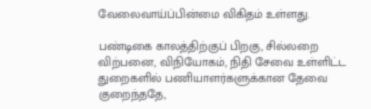வேலைவாய்ப்பின்மை விகிதம் உள்ளது.

பண்டிகை காலத்திற்குப் பிறகு, சில்லறை விற்பனை, விநியோகம், நிதி சேவை உள்ளிட்ட துறைகளில் பணியாளர்களுக்கான தேவை குறைந்ததே,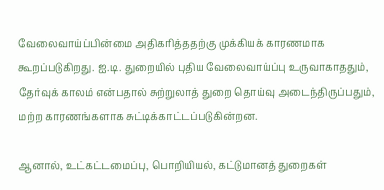வேலைவாய்ப்பின்மை அதிகரித்ததற்கு முக்கியக் காரணமாக கூறப்படுகிறது. ஐ.டி. துறையில் புதிய வேலைவாய்ப்பு உருவாகாததும், தேர்வுக் காலம் என்பதால் சுற்றுலாத் துறை தொய்வு அடைந்திருப்பதும், மற்ற காரணங்களாக சுட்டிக்காட்டப்படுகின்றன.

ஆனால், உட்கட்டமைப்பு, பொறியியல், கட்டுமானத் துறைகள்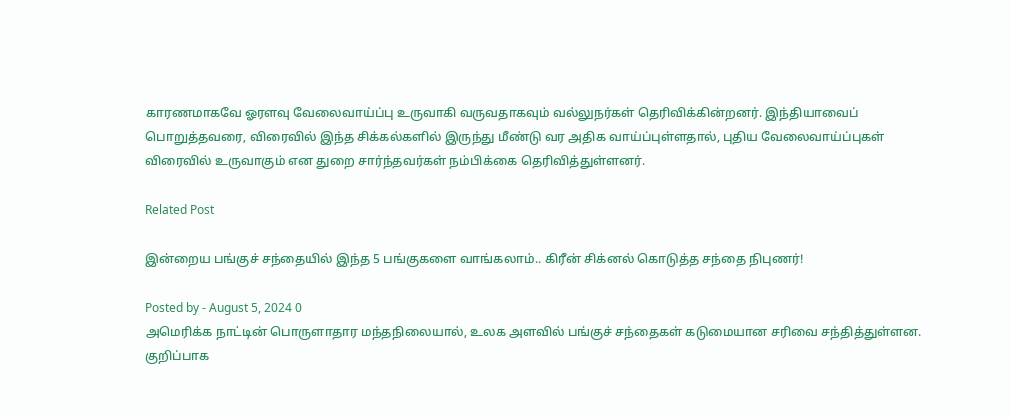காரணமாகவே ஓரளவு வேலைவாய்ப்பு உருவாகி வருவதாகவும் வல்லுநர்கள் தெரிவிக்கின்றனர். இந்தியாவைப் பொறுத்தவரை, விரைவில் இந்த சிக்கல்களில் இருந்து மீண்டு வர அதிக வாய்ப்புள்ளதால், புதிய வேலைவாய்ப்புகள் விரைவில் உருவாகும் என துறை சார்ந்தவர்கள் நம்பிக்கை தெரிவித்துள்ளனர்.

Related Post

இன்றைய பங்குச் சந்தையில் இந்த 5 பங்குகளை வாங்கலாம்.. கிரீன் சிக்னல் கொடுத்த சந்தை நிபுணர்!

Posted by - August 5, 2024 0
அமெரிக்க நாட்டின் பொருளாதார மந்தநிலையால், உலக அளவில் பங்குச் சந்தைகள் கடுமையான சரிவை சந்தித்துள்ளன. குறிப்பாக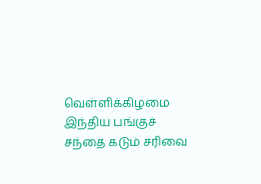வெள்ளிக்கிழமை இந்திய பங்குச் சந்தை கடும் சரிவை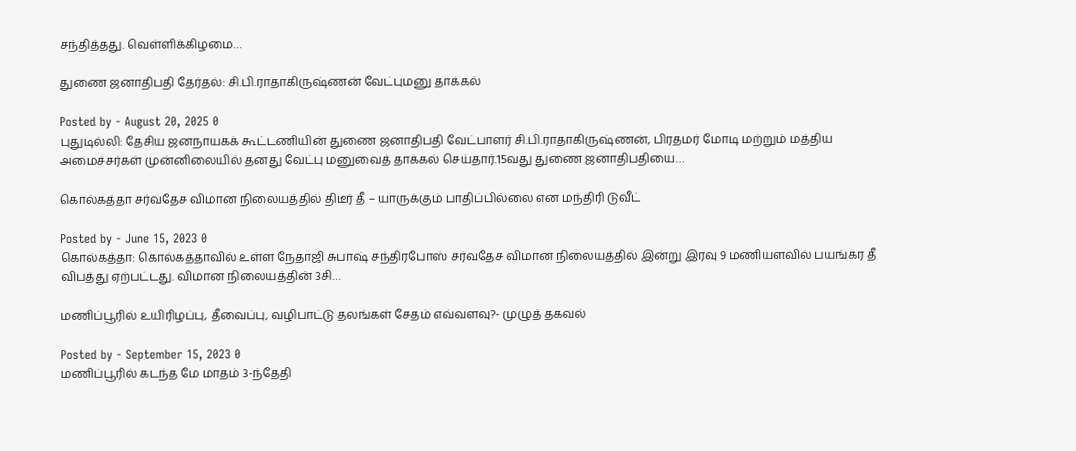சந்தித்தது. வெள்ளிக்கிழமை…

துணை ஜனாதிபதி தேர்தல்: சி.பி.ராதாகிருஷ்ணன் வேட்புமனு தாக்கல்

Posted by - August 20, 2025 0
புதுடில்லி: தேசிய ஜனநாயகக் கூட்டணியின் துணை ஜனாதிபதி வேட்பாளர் சி.பி.ராதாகிருஷ்ணன், பிரதமர் மோடி மற்றும் மத்திய அமைச்சர்கள் முன்னிலையில் தனது வேட்பு மனுவைத் தாக்கல் செய்தார்.15வது துணை ஜனாதிபதியை…

கொல்கத்தா சர்வதேச விமான நிலையத்தில் திடீர் தீ – யாருக்கும் பாதிப்பில்லை என மந்திரி டுவீட்

Posted by - June 15, 2023 0
கொல்கத்தா: கொல்கத்தாவில் உள்ள நேதாஜி சுபாஷ் சந்திரபோஸ் சர்வதேச விமான நிலையத்தில் இன்று இரவு 9 மணியளவில் பயங்கர தீ விபத்து ஏற்பட்டது. விமான நிலையத்தின் 3சி…

மணிப்பூரில் உயிரிழப்பு, தீவைப்பு, வழிபாட்டு தலங்கள் சேதம் எவ்வளவு?- முழுத் தகவல்

Posted by - September 15, 2023 0
மணிப்பூரில் கடந்த மே மாதம் 3-ந்தேதி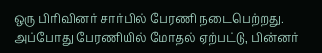ஒரு பிரிவினர் சார்பில் பேரணி நடைபெற்றது. அப்போது பேரணியில் மோதல் ஏற்பட்டு, பின்னர்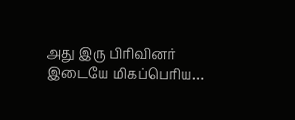அது இரு பிரிவினர் இடையே மிகப்பெரிய…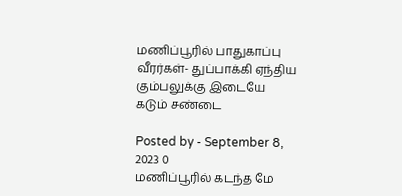மணிப்பூரில் பாதுகாப்பு வீரர்கள்- துப்பாக்கி ஏந்திய கும்பலுக்கு இடையே கடும் சண்டை

Posted by - September 8, 2023 0
மணிப்பூரில் கடந்த மே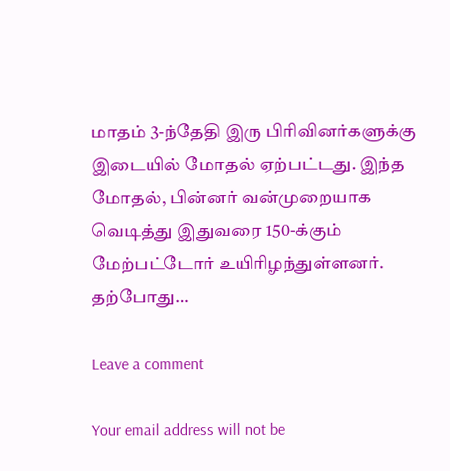மாதம் 3-ந்தேதி இரு பிரிவினர்களுக்கு இடையில் மோதல் ஏற்பட்டது. இந்த மோதல், பின்னர் வன்முறையாக வெடித்து இதுவரை 150-க்கும் மேற்பட்டோர் உயிரிழந்துள்ளனர். தற்போது…

Leave a comment

Your email address will not be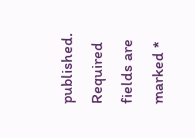published. Required fields are marked *